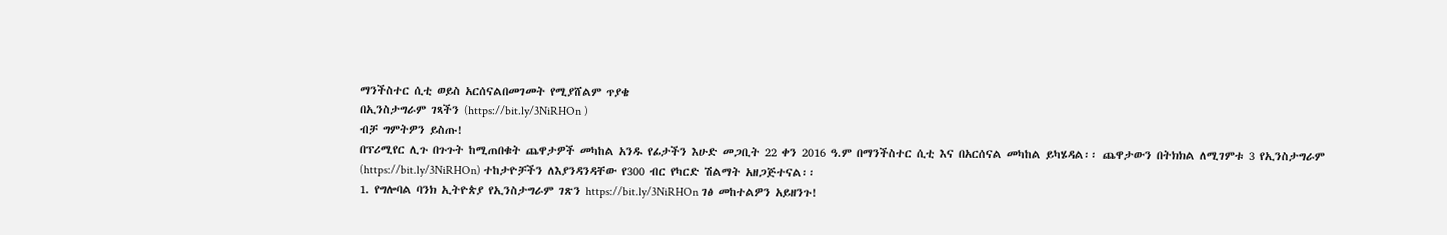ማንችስተር ሲቲ ወይስ አርሰናልበመገመት የሚያሸልም ጥያቄ
በኢንስታግራም ገጻችን (https://bit.ly/3NiRHOn )
ብቻ ግምትዎን ይስጡ!
በፕሪሚየር ሊጉ በጉጉት ከሚጠበቁት ጨዋታዎች መካከል አንዱ የፊታችን እሁድ መጋቢት 22 ቀን 2016 ዓ.ም በማንችስተር ሲቲ እና በአርሰናል መካከል ይካሄዳል፡፡ ጨዋታውን በትክክል ለሚገምቱ 3 የኢንስታግራም (https://bit.ly/3NiRHOn) ተከታዮቻችን ለእያንዳንዳቸው የ300 ብር የካርድ ሽልማት አዘጋጅተናል፡፡
1. የግሎባል ባንክ ኢትዮጵያ የኢንስታግራም ገጽን https://bit.ly/3NiRHOn ገፅ መከተልዎን አይዘንጉ!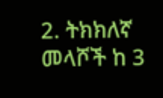2. ትክክለኛ መላሾች ከ 3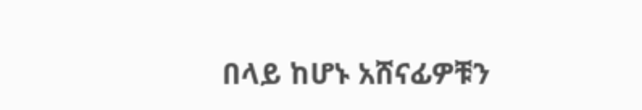በላይ ከሆኑ አሸናፊዎቹን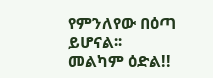የምንለየው በዕጣ ይሆናል፡፡
መልካም ዕድል!!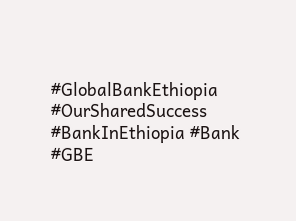#GlobalBankEthiopia #OurSharedSuccess #BankInEthiopia #Bank #GBE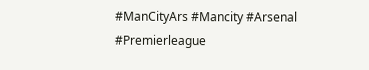#ManCityArs #Mancity #Arsenal #Premierleague